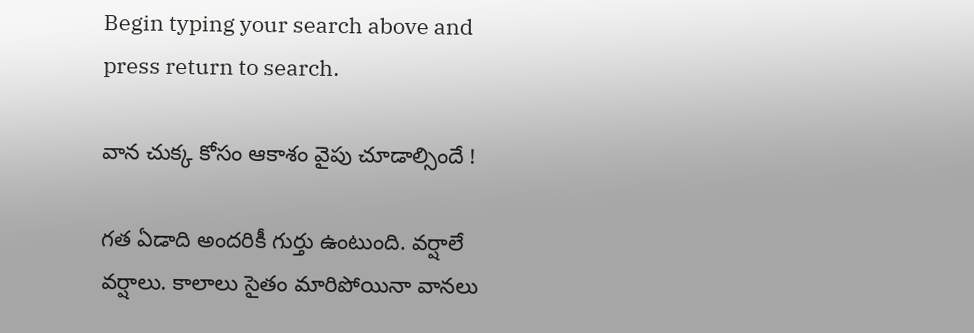Begin typing your search above and press return to search.

వాన చుక్క కోసం ఆకాశం వైపు చూడాల్సిందే !

గత ఏడాది అందరికీ గుర్తు ఉంటుంది. వర్షాలే వర్షాలు. కాలాలు సైతం మారిపోయినా వానలు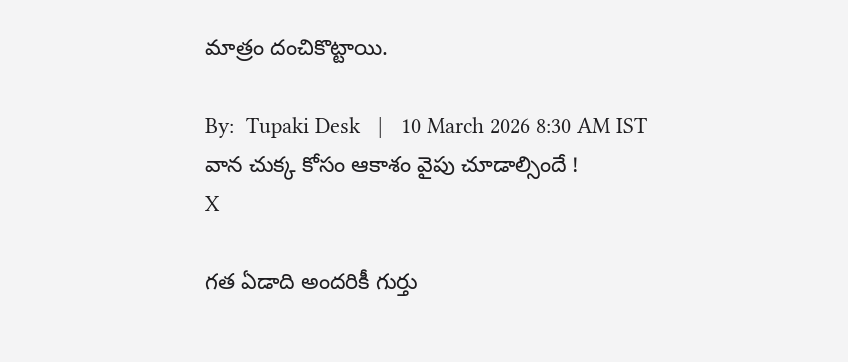మాత్రం దంచికొట్టాయి.

By:  Tupaki Desk   |   10 March 2026 8:30 AM IST
వాన చుక్క కోసం ఆకాశం వైపు చూడాల్సిందే !
X

గత ఏడాది అందరికీ గుర్తు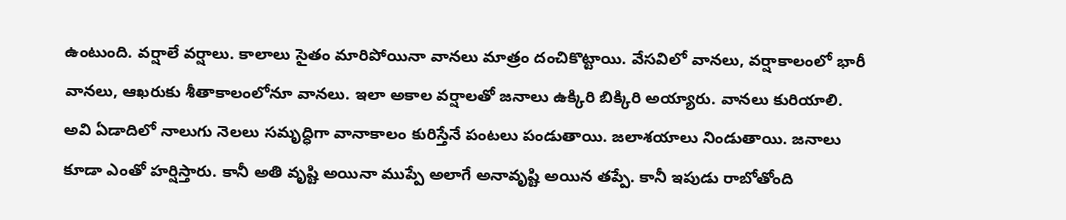ఉంటుంది. వర్షాలే వర్షాలు. కాలాలు సైతం మారిపోయినా వానలు మాత్రం దంచికొట్టాయి. వేసవిలో వానలు, వర్షాకాలంలో భారీ వానలు, ఆఖరుకు శీతాకాలంలోనూ వానలు. ఇలా అకాల వర్షాలతో జనాలు ఉక్కిరి బిక్కిరి అయ్యారు. వానలు కురియాలి. అవి ఏడాదిలో నాలుగు నెలలు సమృద్ధిగా వానాకాలం కురిస్తేనే పంటలు పండుతాయి. జలాశయాలు నిండుతాయి. జనాలు కూడా ఎంతో హర్షిస్తారు. కానీ అతి వృష్టి అయినా ముప్పే అలాగే అనావృష్టి అయిన తప్పే. కానీ ఇపుడు రాబోతోంది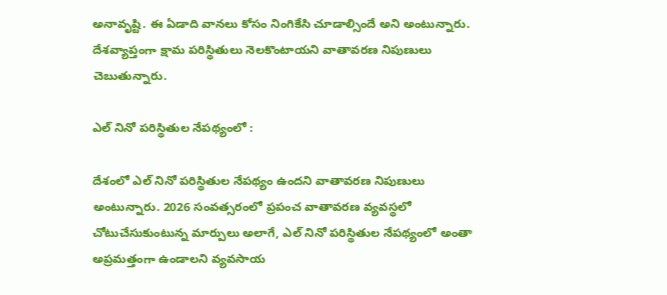అనావృష్టి. ఈ ఏడాది వానలు కోసం నింగికేసి చూడాల్సిందే అని అంటున్నారు. దేశవ్యాప్తంగా క్షామ పరిస్థితులు నెలకొంటాయని వాతావరణ నిపుణులు చెబుతున్నారు.

ఎల్ నినో పరిస్థితుల నేపథ్యంలో :

దేశంలో ఎల్ నినో పరిస్థితుల నేపథ్యం ఉందని వాతావరణ నిపుణులు అంటున్నారు. 2026 సంవత్సరంలో ప్రపంచ వాతావరణ వ్యవస్థలో చోటుచేసుకుంటున్న మార్పులు అలాగే, ఎల్ నినో పరిస్థితుల నేపథ్యంలో అంతా అప్రమత్తంగా ఉండాలని వ్యవసాయ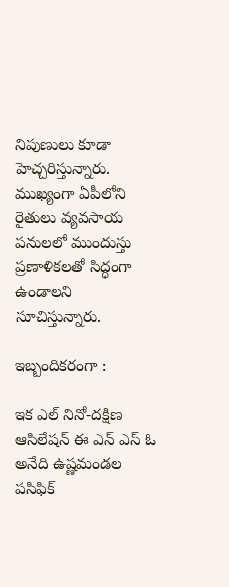నిపుణులు కూడా హెచ్చరిస్తున్నారు. ముఖ్యంగా ఏపీలోని రైతులు వ్యవసాయ పనులలో ముందుస్తు ప్రణాళికలతో సిద్ధంగా ఉండాలని సూచిస్తున్నారు.

ఇబ్బందికరంగా :

ఇక ఎల్ నినో-దక్షిణ ఆసిలేషన్ ఈ ఎన్ ఎస్ ఓ అనేది ఉష్ణమండల పసిఫిక్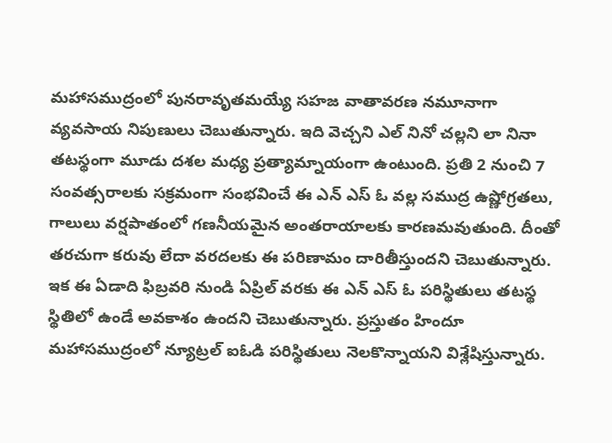మహాసముద్రంలో పునరావృతమయ్యే సహజ వాతావరణ నమూనాగా వ్యవసాయ నిపుణులు చెబుతున్నారు. ఇది వెచ్చని ఎల్ నినో చల్లని లా నినా తటస్థంగా మూడు దశల మధ్య ప్రత్యామ్నాయంగా ఉంటుంది. ప్రతి 2 నుంచి 7 సంవత్సరాలకు సక్రమంగా సంభవించే ఈ ఎన్ ఎస్ ఓ వల్ల సముద్ర ఉష్ణోగ్రతలు, గాలులు వర్షపాతంలో గణనీయమైన అంతరాయాలకు కారణమవుతుంది. దీంతో తరచుగా కరువు లేదా వరదలకు ఈ పరిణామం దారితీస్తుందని చెబుతున్నారు. ఇక ఈ ఏడాది ఫిబ్రవరి నుండి ఏప్రిల్ వరకు ఈ ఎన్ ఎస్ ఓ పరిస్థితులు తటస్థ స్థితిలో ఉండే అవకాశం ఉందని చెబుతున్నారు. ప్రస్తుతం హిందూ మహాసముద్రంలో న్యూట్రల్ ఐఓడి పరిస్థితులు నెలకొన్నాయని విశ్లేషిస్తున్నారు.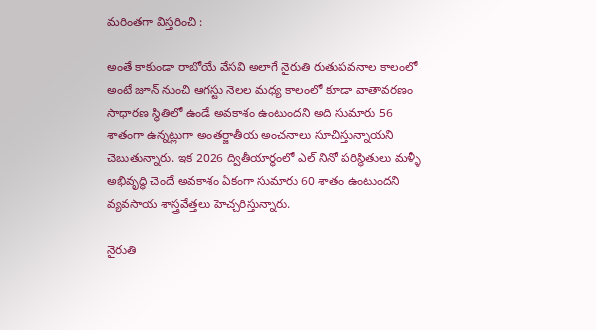మరింతగా విస్తరించి :

అంతే కాకుండా రాబోయే వేసవి అలాగే నైరుతి రుతుపవనాల కాలంలో అంటే జూన్ నుంచి ఆగస్టు నెలల మధ్య కాలంలో కూడా వాతావరణం సాధారణ స్థితిలో ఉండే అవకాశం ఉంటుందని అది సుమారు 56 శాతంగా ఉన్నట్లుగా అంతర్జాతీయ అంచనాలు సూచిస్తున్నాయని చెబుతున్నారు. ఇక 2026 ద్వితీయార్థంలో ఎల్ నినో పరిస్థితులు మళ్ళీ అభివృద్ధి చెందే అవకాశం ఏకంగా సుమారు 60 శాతం ఉంటుందని వ్యవసాయ శాస్త్రవేత్తలు హెచ్చరిస్తున్నారు.

నైరుతి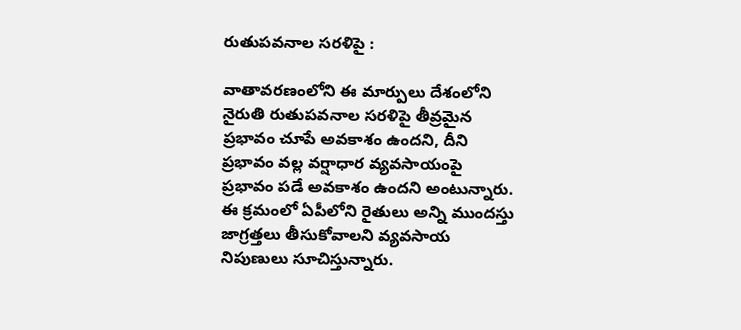రుతుపవనాల సరళిపై :

వాతావరణంలోని ఈ మార్పులు దేశంలోని నైరుతి రుతుపవనాల సరళిపై తీవ్రమైన ప్రభావం చూపే అవకాశం ఉందని, దీని ప్రభావం వల్ల వర్షాధార వ్యవసాయంపై ప్రభావం పడే అవకాశం ఉందని అంటున్నారు. ఈ క్రమంలో ఏపీలోని రైతులు అన్ని ముందస్తు జాగ్రత్తలు తీసుకోవాలని వ్యవసాయ నిపుణులు సూచిస్తున్నారు.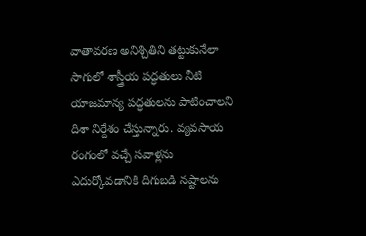వాతావరణ అనిశ్చితిని తట్టుకునేలా సాగులో శాస్త్రీయ పద్ధతులు నీటి యాజమాన్య పద్ధతులను పాటించాలని దిశా నిర్దేశం చేస్తున్నారు. వ్యవసాయ రంగంలో వచ్చే సవాళ్లను ఎదుర్కోవడానికి దిగుబడి నష్టాలను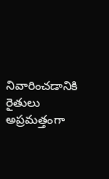నివారించడానికి రైతులు అప్రమత్తంగా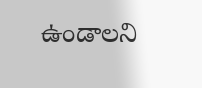ఉండాలని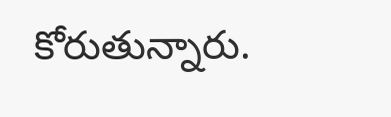కోరుతున్నారు.